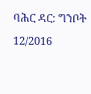ባሕር ዳር: ግንቦት 12/2016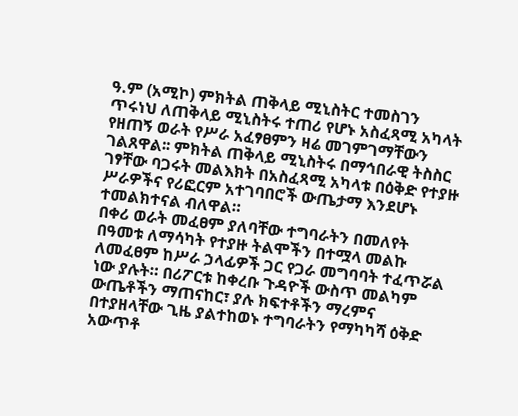ዓ.ም (አሚኮ) ምክትል ጠቅላይ ሚኒስትር ተመስገን ጥሩነህ ለጠቅላይ ሚኒስትሩ ተጠሪ የሆኑ አስፈጻሚ አካላት የዘጠኝ ወራት የሥራ አፈፃፀምን ዛሬ መገምገማቸውን ገልጸዋል፡፡ ምክትል ጠቅላይ ሚኒስትሩ በማኅበራዊ ትስስር ገፃቸው ባጋሩት መልእክት በአስፈጻሚ አካላቱ በዕቅድ የተያዙ ሥራዎችና የሪፎርም አተገባበሮች ውጤታማ እንደሆኑ ተመልክተናል ብለዋል።
በቀሪ ወራት መፈፀም ያለባቸው ተግባራትን በመለየት በዓመቱ ለማሳካት የተያዙ ትልሞችን በተሟላ መልኩ ለመፈፀም ከሥራ ኃላፊዎች ጋር የጋራ መግባባት ተፈጥሯል ነው ያሉት። በሪፖርቱ ከቀረቡ ጉዳዮች ውስጥ መልካም ውጤቶችን ማጠናከር፣ ያሉ ክፍተቶችን ማረምና በተያዘላቸው ጊዜ ያልተከወኑ ተግባራትን የማካካሻ ዕቅድ አውጥቶ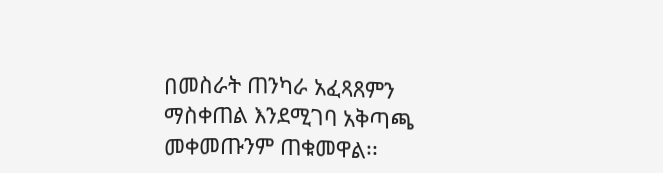በመስራት ጠንካራ አፈጻጸምን ማስቀጠል እንደሚገባ አቅጣጫ መቀመጡንም ጠቁመዋል፡፡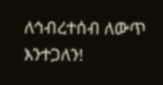ለኅብረተሰብ ለውጥ እንተጋለን!